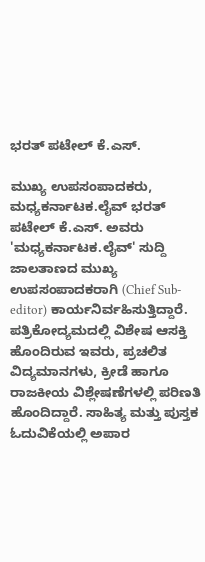ಭರತ್ ಪಟೇಲ್ ಕೆ.ಎಸ್.

ಮುಖ್ಯ ಉಪಸಂಪಾದಕರು, ಮಧ್ಯಕರ್ನಾಟಕ.ಲೈವ್ ಭರತ್ ಪಟೇಲ್ ಕೆ.ಎಸ್. ಅವರು 'ಮಧ್ಯಕರ್ನಾಟಕ.ಲೈವ್' ಸುದ್ದಿ ಜಾಲತಾಣದ ಮುಖ್ಯ ಉಪಸಂಪಾದಕರಾಗಿ (Chief Sub-editor) ಕಾರ್ಯನಿರ್ವಹಿಸುತ್ತಿದ್ದಾರೆ. ಪತ್ರಿಕೋದ್ಯಮದಲ್ಲಿ ವಿಶೇಷ ಆಸಕ್ತಿ ಹೊಂದಿರುವ ಇವರು, ಪ್ರಚಲಿತ ವಿದ್ಯಮಾನಗಳು, ಕ್ರೀಡೆ ಹಾಗೂ ರಾಜಕೀಯ ವಿಶ್ಲೇಷಣೆಗಳಲ್ಲಿ ಪರಿಣತಿ ಹೊಂದಿದ್ದಾರೆ. ಸಾಹಿತ್ಯ ಮತ್ತು ಪುಸ್ತಕ ಓದುವಿಕೆಯಲ್ಲಿ ಅಪಾರ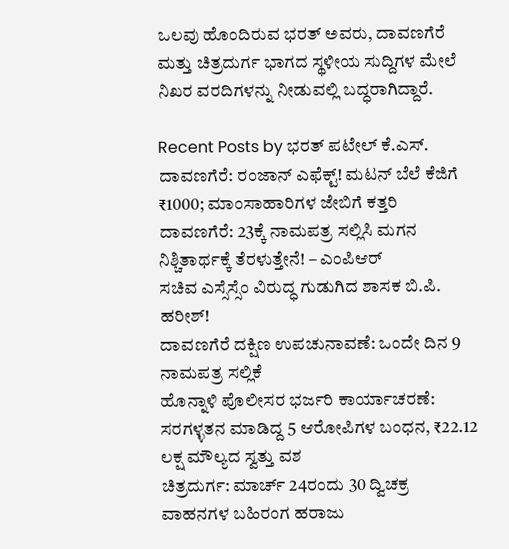ಒಲವು ಹೊಂದಿರುವ ಭರತ್ ಅವರು, ದಾವಣಗೆರೆ ಮತ್ತು ಚಿತ್ರದುರ್ಗ ಭಾಗದ ಸ್ಥಳೀಯ ಸುದ್ದಿಗಳ ಮೇಲೆ ನಿಖರ ವರದಿಗಳನ್ನು ನೀಡುವಲ್ಲಿ ಬದ್ಧರಾಗಿದ್ದಾರೆ.

Recent Posts by ಭರತ್ ಪಟೇಲ್ ಕೆ.ಎಸ್.
ದಾವಣಗೆರೆ: ರಂಜಾನ್ ಎಫೆಕ್ಟ್! ಮಟನ್ ಬೆಲೆ ಕೆಜಿಗೆ ₹1000; ಮಾಂಸಾಹಾರಿಗಳ ಜೇಬಿಗೆ ಕತ್ತರಿ
ದಾವಣಗೆರೆ: 23ಕ್ಕೆ ನಾಮಪತ್ರ ಸಲ್ಲಿಸಿ ಮಗನ ನಿಶ್ಚಿತಾರ್ಥಕ್ಕೆ ತೆರಳುತ್ತೇನೆ! – ಎಂಪಿಆರ್
ಸಚಿವ ಎಸ್ಸೆಸ್ಸೆಂ ವಿರುದ್ಧ ಗುಡುಗಿದ ಶಾಸಕ ಬಿ.ಪಿ. ಹರೀಶ್!
ದಾವಣಗೆರೆ ದಕ್ಷಿಣ ಉಪಚುನಾವಣೆ: ಒಂದೇ ದಿನ 9 ನಾಮಪತ್ರ ಸಲ್ಲಿಕೆ
ಹೊನ್ನಾಳಿ ಪೊಲೀಸರ ಭರ್ಜರಿ ಕಾರ್ಯಾಚರಣೆ: ಸರಗಳ್ಳತನ ಮಾಡಿದ್ದ 5 ಆರೋಪಿಗಳ ಬಂಧನ, ₹22.12 ಲಕ್ಷ ಮೌಲ್ಯದ ಸ್ವತ್ತು ವಶ
ಚಿತ್ರದುರ್ಗ: ಮಾರ್ಚ್ 24ರಂದು 30 ದ್ವಿಚಕ್ರ ವಾಹನಗಳ ಬಹಿರಂಗ ಹರಾಜು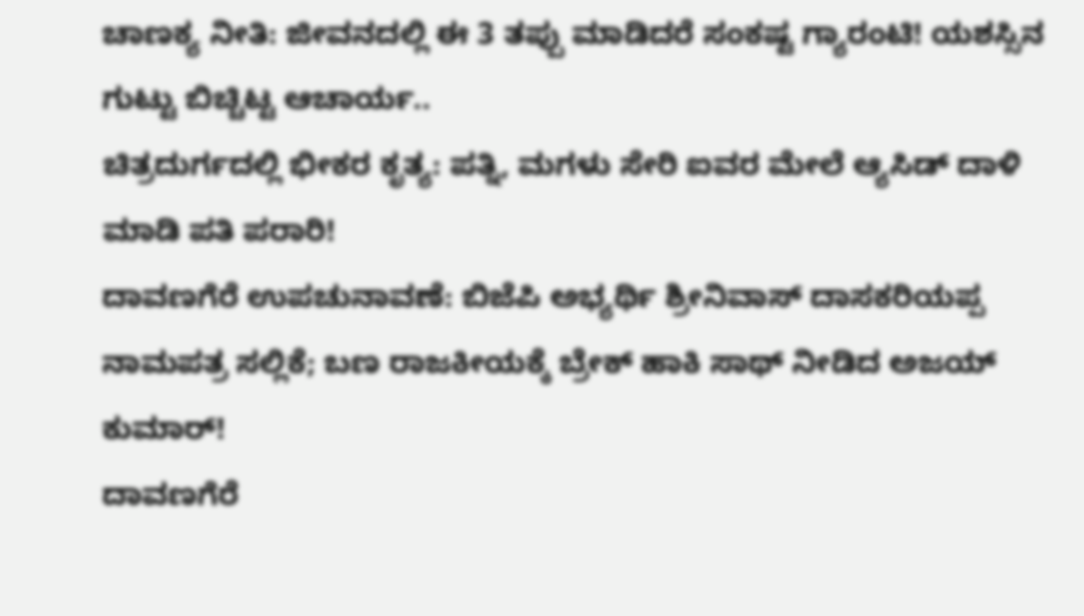ಚಾಣಕ್ಯ ನೀತಿ: ಜೀವನದಲ್ಲಿ ಈ 3 ತಪ್ಪು ಮಾಡಿದರೆ ಸಂಕಷ್ಟ ಗ್ಯಾರಂಟಿ! ಯಶಸ್ಸಿನ ಗುಟ್ಟು ಬಿಚ್ಚಿಟ್ಟ ಆಚಾರ್ಯ..
ಚಿತ್ರದುರ್ಗದಲ್ಲಿ ಭೀಕರ ಕೃತ್ಯ: ಪತ್ನಿ, ಮಗಳು ಸೇರಿ ಐವರ ಮೇಲೆ ಆ್ಯಸಿಡ್ ದಾಳಿ ಮಾಡಿ ಪತಿ ಪರಾರಿ!
ದಾವಣಗೆರೆ ಉಪಚುನಾವಣೆ: ಬಿಜೆಪಿ ಅಭ್ಯರ್ಥಿ ಶ್ರೀನಿವಾಸ್ ದಾಸಕರಿಯಪ್ಪ ನಾಮಪತ್ರ ಸಲ್ಲಿಕೆ; ಬಣ ರಾಜಕೀಯಕ್ಕೆ ಬ್ರೇಕ್ ಹಾಕಿ ಸಾಥ್ ನೀಡಿದ ಅಜಯ್ ಕುಮಾರ್!
ದಾವಣಗೆರೆ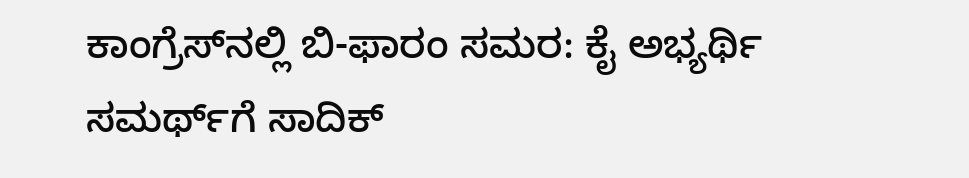ಕಾಂಗ್ರೆಸ್‌ನಲ್ಲಿ ಬಿ-ಫಾರಂ ಸಮರ: ಕೈ ಅಭ್ಯರ್ಥಿ ಸಮರ್ಥ್‌ಗೆ ಸಾದಿಕ್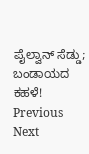ಪೈಲ್ವಾನ್ ಸೆಡ್ಡು; ಬಂಡಾಯದ ಕಹಳೆ!
Previous Next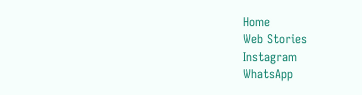Home
Web Stories
Instagram
WhatsApp